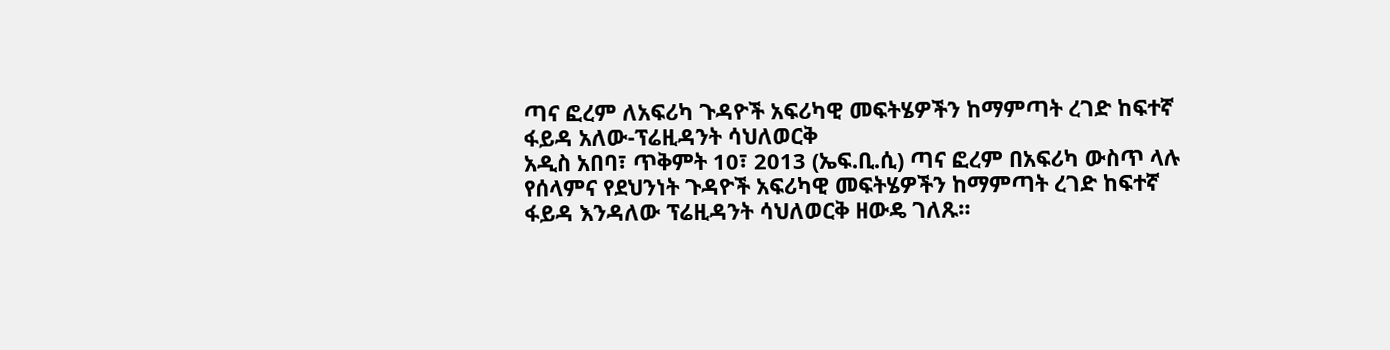ጣና ፎረም ለአፍሪካ ጉዳዮች አፍሪካዊ መፍትሄዎችን ከማምጣት ረገድ ከፍተኛ ፋይዳ አለው-ፕሬዚዳንት ሳህለወርቅ
አዲስ አበባ፣ ጥቅምት 10፣ 2013 (ኤፍ.ቢ.ሲ) ጣና ፎረም በአፍሪካ ውስጥ ላሉ የሰላምና የደህንነት ጉዳዮች አፍሪካዊ መፍትሄዎችን ከማምጣት ረገድ ከፍተኛ ፋይዳ እንዳለው ፕሬዚዳንት ሳህለወርቅ ዘውዴ ገለጹ።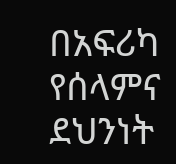በአፍሪካ የሰላምና ደህንነት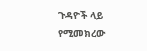ጉዳዮች ላይ የሚመክረው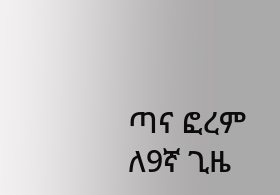ጣና ፎረም ለ9ኛ ጊዜ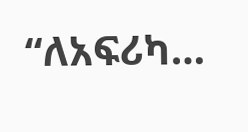“ለአፍሪካ…